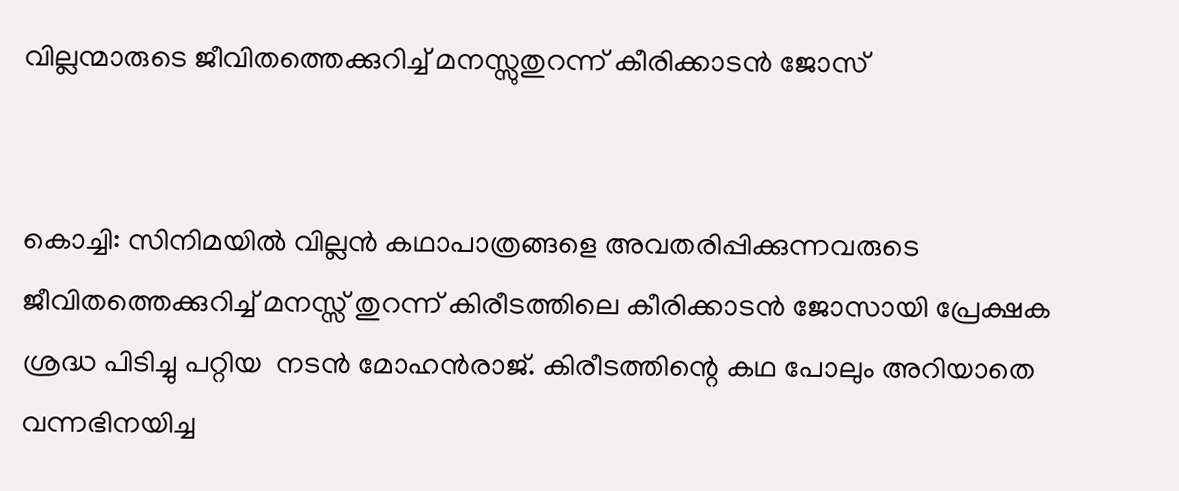വില്ലന്മാരുടെ ജീവിതത്തെക്കുറിച്ച് മനസ്സുതുറന്ന് കീരിക്കാടൻ ജോസ്


കൊച്ചി: സിനിമയിൽ വില്ലൻ കഥാപാത്രങ്ങളെ അവതരിപ്പിക്കുന്നവരുടെ ജീവിതത്തെക്കുറിച്ച് മനസ്സ് തുറന്ന് കിരീടത്തിലെ കീരിക്കാടൻ ജോസായി പ്രേക്ഷക ശ്രദ്ധ പിടിച്ചു പറ്റിയ  നടൻ മോഹൻരാജ്. കിരീടത്തിന്റെ കഥ പോലും അറിയാതെ വന്നഭിനയിച്ച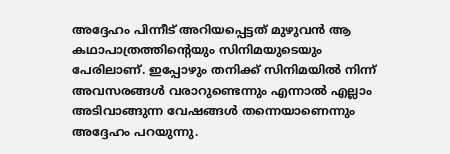അദ്ദേഹം പിന്നീട് അറിയപ്പെട്ടത് മുഴുവൻ‍ ആ കഥാപാത്രത്തിന്റെയും സിനിമയുടെയും പേരിലാണ്. ഇപ്പോഴും തനിക്ക് സിനിമയിൽ‍ നിന്ന് അവസരങ്ങൾ‍ വരാറുണ്ടെന്നും എന്നാൽ‍ എല്ലാം അടിവാങ്ങുന്ന വേഷങ്ങൾ‍ തന്നെയാണെന്നും ‍ അദ്ദേഹം പറയുന്നു.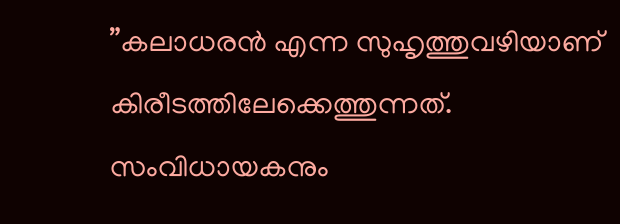”കലാധരൻ എന്ന സുഹൃത്തുവഴിയാണ് കിരീടത്തിലേക്കെത്തുന്നത്. സംവിധായകനും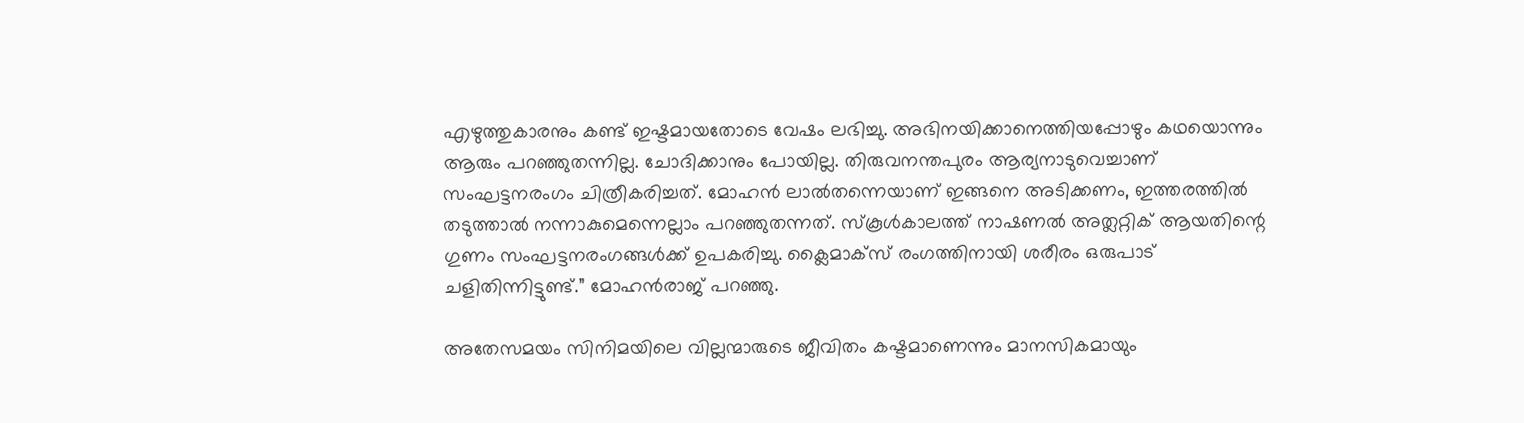എഴുത്തുകാരനും കണ്ട് ഇഷ്ടമായതോടെ വേഷം ലഭിച്ചു. അഭിനയിക്കാനെത്തിയപ്പോഴും കഥയൊന്നും ആരും പറഞ്ഞുതന്നില്ല. ചോദിക്കാനും പോയില്ല. തിരുവനന്തപുരം ആര്യനാടുവെച്ചാണ് സംഘട്ടനരംഗം ചിത്രീകരിച്ചത്. മോഹൻ ലാൽ‍തന്നെയാണ് ഇങ്ങനെ അടിക്കണം, ഇത്തരത്തിൽ‍ തടുത്താൽ‍ നന്നാകുമെന്നെല്ലാം പറഞ്ഞുതന്നത്. സ്‌കൂൾ‍കാലത്ത് നാഷണൽ‍ അത്ലറ്റിക് ആയതിന്റെ ഗുണം സംഘട്ടനരംഗങ്ങൾ‍ക്ക് ഉപകരിച്ചു. ക്ലൈമാക്സ് രംഗത്തിനായി ശരീരം ഒരുപാട് ചളിതിന്നിട്ടുണ്ട്.” മോഹൻരാജ് പറഞ്ഞു.

അതേസമയം സിനിമയിലെ വില്ലന്മാരുടെ ജീവിതം കഷ്ടമാണെന്നും മാനസികമായും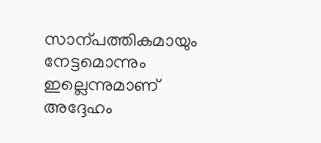സാന്പത്തികമായും നേട്ടമൊന്നും ഇല്ലെന്നുമാണ് അദ്ദേഹം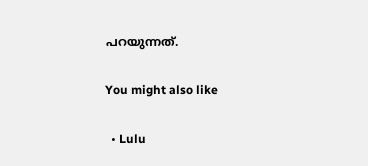പറയുന്നത്.

You might also like

  • Lulu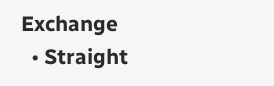Exchange
  • Straight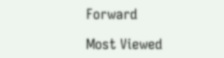Forward

Most Viewed